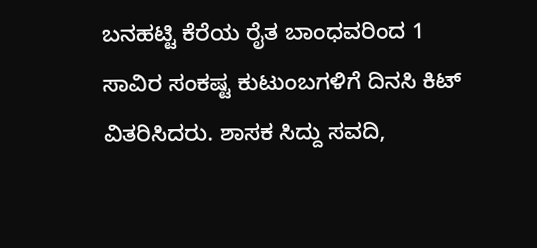ಬನಹಟ್ಟಿ ಕೆರೆಯ ರೈತ ಬಾಂಧವರಿಂದ 1 ಸಾವಿರ ಸಂಕಷ್ಟ ಕುಟುಂಬಗಳಿಗೆ ದಿನಸಿ ಕಿಟ್ ವಿತರಿಸಿದರು. ಶಾಸಕ ಸಿದ್ದು ಸವದಿ,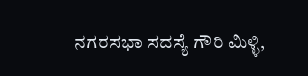ನಗರಸಭಾ ಸದಸ್ಯೆ ಗೌರಿ ಮಿಳ್ಳಿ,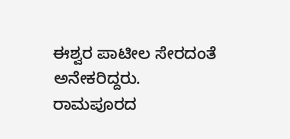ಈಶ್ವರ ಪಾಟೀಲ ಸೇರದಂತೆ ಅನೇಕರಿದ್ದರು.
ರಾಮಪೂರದ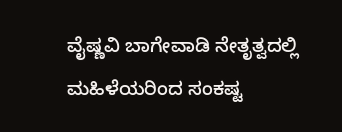ವೈಷ್ಣವಿ ಬಾಗೇವಾಡಿ ನೇತೃತ್ವದಲ್ಲಿ ಮಹಿಳೆಯರಿಂದ ಸಂಕಷ್ಟ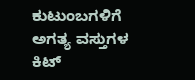ಕುಟುಂಬಗಳಿಗೆ ಅಗತ್ಯ ವಸ್ತುಗಳ ಕಿಟ್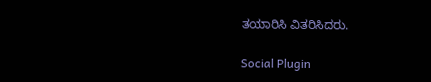ತಯಾರಿಸಿ ವಿತರಿಸಿದರು.

Social Plugin